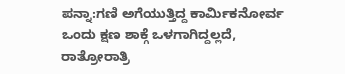ಪನ್ನಾ:ಗಣಿ ಅಗೆಯುತ್ತಿದ್ದ ಕಾರ್ಮಿಕನೋರ್ವ ಒಂದು ಕ್ಷಣ ಶಾಕ್ಗೆ ಒಳಗಾಗಿದ್ದಲ್ಲದೆ, ರಾತ್ರೋರಾತ್ರಿ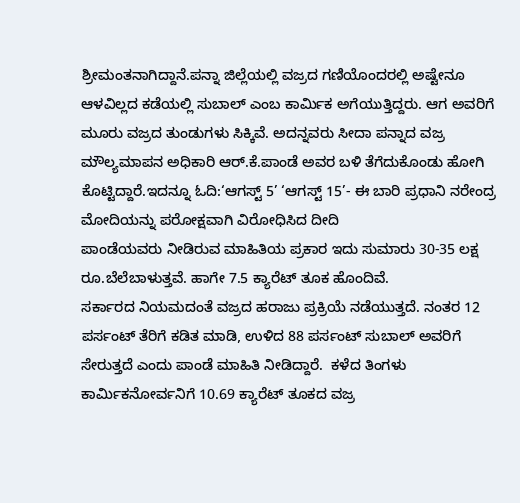ಶ್ರೀಮಂತನಾಗಿದ್ದಾನೆ.ಪನ್ನಾ ಜಿಲ್ಲೆಯಲ್ಲಿ ವಜ್ರದ ಗಣಿಯೊಂದರಲ್ಲಿ ಅಷ್ಟೇನೂ ಆಳವಿಲ್ಲದ ಕಡೆಯಲ್ಲಿ ಸುಬಾಲ್ ಎಂಬ ಕಾರ್ಮಿಕ ಅಗೆಯುತ್ತಿದ್ದರು. ಆಗ ಅವರಿಗೆ ಮೂರು ವಜ್ರದ ತುಂಡುಗಳು ಸಿಕ್ಕಿವೆ. ಅದನ್ನವರು ಸೀದಾ ಪನ್ನಾದ ವಜ್ರ ಮೌಲ್ಯಮಾಪನ ಅಧಿಕಾರಿ ಆರ್.ಕೆ.ಪಾಂಡೆ ಅವರ ಬಳಿ ತೆಗೆದುಕೊಂಡು ಹೋಗಿ ಕೊಟ್ಟಿದ್ದಾರೆ.ಇದನ್ನೂ ಓದಿ:‘ಆಗಸ್ಟ್ 5’ ‘ಆಗಸ್ಟ್ 15’- ಈ ಬಾರಿ ಪ್ರಧಾನಿ ನರೇಂದ್ರ ಮೋದಿಯನ್ನು ಪರೋಕ್ಷವಾಗಿ ವಿರೋಧಿಸಿದ ದೀದಿ
ಪಾಂಡೆಯವರು ನೀಡಿರುವ ಮಾಹಿತಿಯ ಪ್ರಕಾರ ಇದು ಸುಮಾರು 30-35 ಲಕ್ಷ ರೂ.ಬೆಲೆಬಾಳುತ್ತವೆ. ಹಾಗೇ 7.5 ಕ್ಯಾರೆಟ್ ತೂಕ ಹೊಂದಿವೆ.
ಸರ್ಕಾರದ ನಿಯಮದಂತೆ ವಜ್ರದ ಹರಾಜು ಪ್ರಕ್ರಿಯೆ ನಡೆಯುತ್ತದೆ. ನಂತರ 12 ಪರ್ಸಂಟ್ ತೆರಿಗೆ ಕಡಿತ ಮಾಡಿ, ಉಳಿದ 88 ಪರ್ಸಂಟ್ ಸುಬಾಲ್ ಅವರಿಗೆ ಸೇರುತ್ತದೆ ಎಂದು ಪಾಂಡೆ ಮಾಹಿತಿ ನೀಡಿದ್ದಾರೆ.  ಕಳೆದ ತಿಂಗಳು ಕಾರ್ಮಿಕನೋರ್ವನಿಗೆ 10.69 ಕ್ಯಾರೆಟ್ ತೂಕದ ವಜ್ರ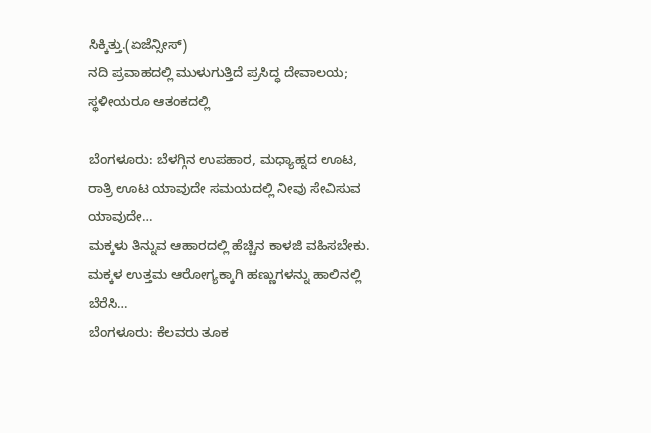ಸಿಕ್ಕಿತ್ತು.(ಏಜೆನ್ಸೀಸ್)
ನದಿ ಪ್ರವಾಹದಲ್ಲಿ ಮುಳುಗುತ್ತಿದೆ ಪ್ರಸಿದ್ಧ ದೇವಾಲಯ; ಸ್ಥಳೀಯರೂ ಆತಂಕದಲ್ಲಿ

ಬೆಂಗಳೂರು: ಬೆಳಗ್ಗಿನ ಉಪಹಾರ, ಮಧ್ಯಾಹ್ನದ ಊಟ, ರಾತ್ರಿ ಊಟ ಯಾವುದೇ ಸಮಯದಲ್ಲಿ ನೀವು ಸೇವಿಸುವ ಯಾವುದೇ…
ಮಕ್ಕಳು ತಿನ್ನುವ ಆಹಾರದಲ್ಲಿ ಹೆಚ್ಚಿನ ಕಾಳಜಿ ವಹಿಸಬೇಕು. ಮಕ್ಕಳ ಉತ್ತಮ ಆರೋಗ್ಯಕ್ಕಾಗಿ ಹಣ್ಣುಗಳನ್ನು ಹಾಲಿನಲ್ಲಿ ಬೆರೆಸಿ…
ಬೆಂಗಳೂರು: ಕೆಲವರು ತೂಕ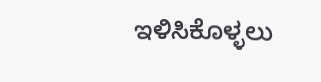ಇಳಿಸಿಕೊಳ್ಳಲು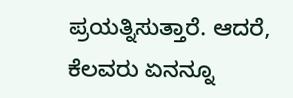ಪ್ರಯತ್ನಿಸುತ್ತಾರೆ. ಆದರೆ, ಕೆಲವರು ಏನನ್ನೂ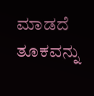ಮಾಡದೆ ತೂಕವನ್ನು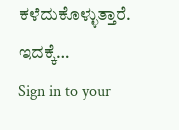ಕಳೆದುಕೊಳ್ಳುತ್ತಾರೆ. ಇದಕ್ಕೆ…
Sign in to your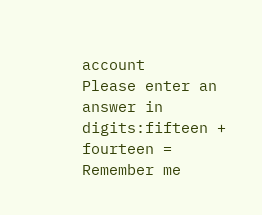account
Please enter an answer in digits:fifteen + fourteen =
Remember me